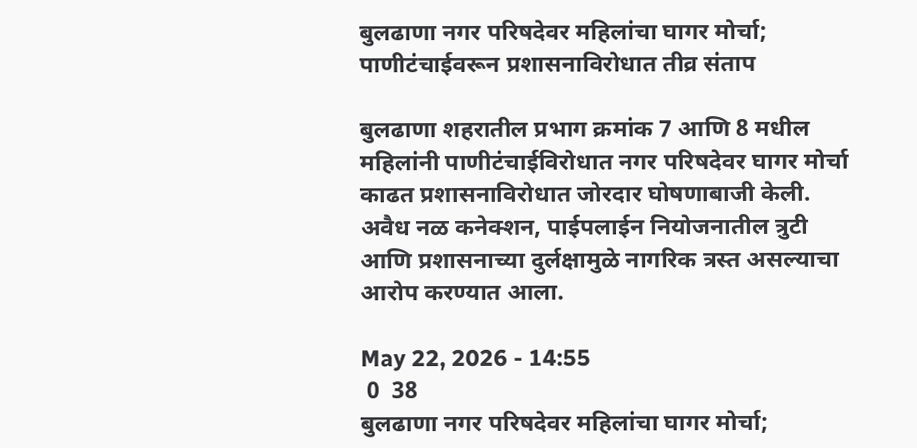बुलढाणा नगर परिषदेवर महिलांचा घागर मोर्चा; पाणीटंचाईवरून प्रशासनाविरोधात तीव्र संताप

बुलढाणा शहरातील प्रभाग क्रमांक 7 आणि 8 मधील महिलांनी पाणीटंचाईविरोधात नगर परिषदेवर घागर मोर्चा काढत प्रशासनाविरोधात जोरदार घोषणाबाजी केली. अवैध नळ कनेक्शन, पाईपलाईन नियोजनातील त्रुटी आणि प्रशासनाच्या दुर्लक्षामुळे नागरिक त्रस्त असल्याचा आरोप करण्यात आला.

May 22, 2026 - 14:55
 0  38
बुलढाणा नगर परिषदेवर महिलांचा घागर मोर्चा;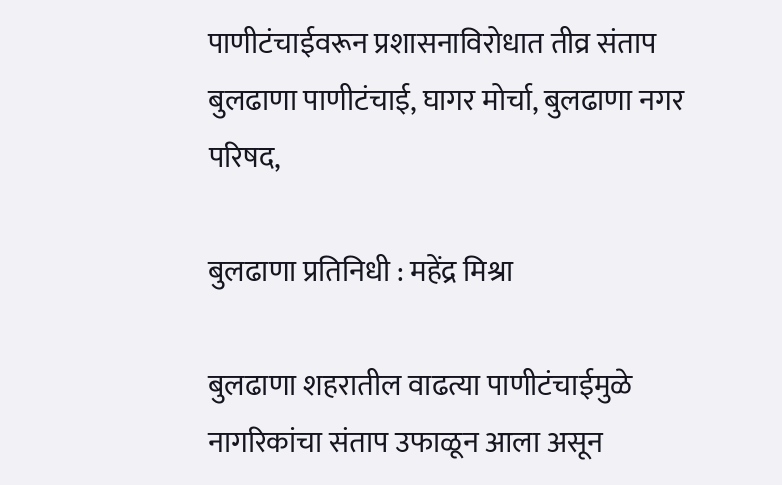पाणीटंचाईवरून प्रशासनाविरोधात तीव्र संताप
बुलढाणा पाणीटंचाई, घागर मोर्चा, बुलढाणा नगर परिषद,

बुलढाणा प्रतिनिधी : महेंद्र मिश्रा

बुलढाणा शहरातील वाढत्या पाणीटंचाईमुळे नागरिकांचा संताप उफाळून आला असून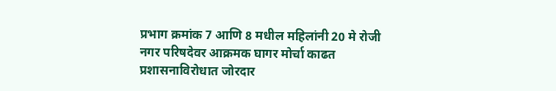प्रभाग क्रमांक 7 आणि 8 मधील महिलांनी 20 मे रोजी नगर परिषदेवर आक्रमक घागर मोर्चा काढत प्रशासनाविरोधात जोरदार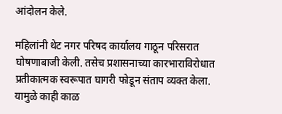आंदोलन केले.

महिलांनी थेट नगर परिषद कार्यालय गाठून परिसरात घोषणाबाजी केली. तसेच प्रशासनाच्या कारभाराविरोधात प्रतीकात्मक स्वरूपात घागरी फोडून संताप व्यक्त केला. यामुळे काही काळ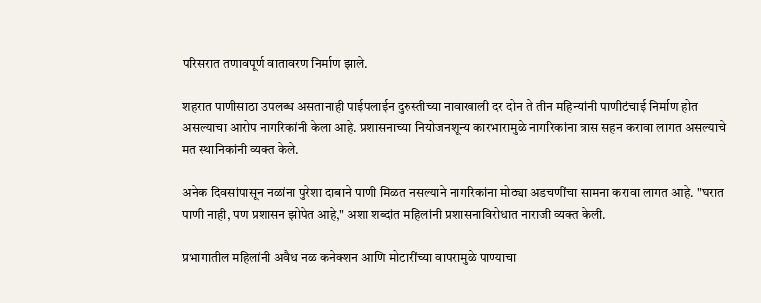परिसरात तणावपूर्ण वातावरण निर्माण झाले.

शहरात पाणीसाठा उपलब्ध असतानाही पाईपलाईन दुरुस्तीच्या नावाखाली दर दोन ते तीन महिन्यांनी पाणीटंचाई निर्माण होत असल्याचा आरोप नागरिकांनी केला आहे. प्रशासनाच्या नियोजनशून्य कारभारामुळे नागरिकांना त्रास सहन करावा लागत असल्याचे मत स्थानिकांनी व्यक्त केले.

अनेक दिवसांपासून नळांना पुरेशा दाबाने पाणी मिळत नसल्याने नागरिकांना मोठ्या अडचणींचा सामना करावा लागत आहे. "घरात पाणी नाही, पण प्रशासन झोपेत आहे," अशा शब्दांत महिलांनी प्रशासनाविरोधात नाराजी व्यक्त केली.

प्रभागातील महिलांनी अवैध नळ कनेक्शन आणि मोटारींच्या वापरामुळे पाण्याचा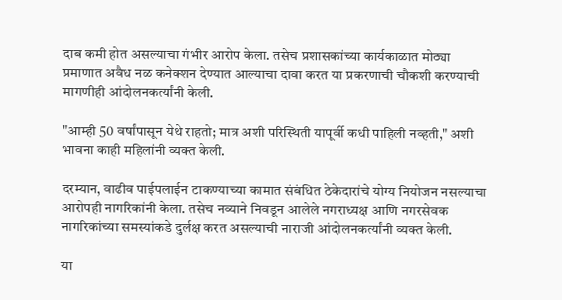दाब कमी होत असल्याचा गंभीर आरोप केला. तसेच प्रशासकांच्या कार्यकाळात मोठ्या प्रमाणात अवैध नळ कनेक्शन देण्यात आल्याचा दावा करत या प्रकरणाची चौकशी करण्याची मागणीही आंदोलनकर्त्यांनी केली.

"आम्ही 50 वर्षांपासून येथे राहतो; मात्र अशी परिस्थिती यापूर्वी कधी पाहिली नव्हती," अशी भावना काही महिलांनी व्यक्त केली.

दरम्यान, वाढीव पाईपलाईन टाकण्याच्या कामात संबंधित ठेकेदारांचे योग्य नियोजन नसल्याचा आरोपही नागरिकांनी केला. तसेच नव्याने निवडून आलेले नगराध्यक्ष आणि नगरसेवक नागरिकांच्या समस्यांकडे दुर्लक्ष करत असल्याची नाराजी आंदोलनकर्त्यांनी व्यक्त केली.

या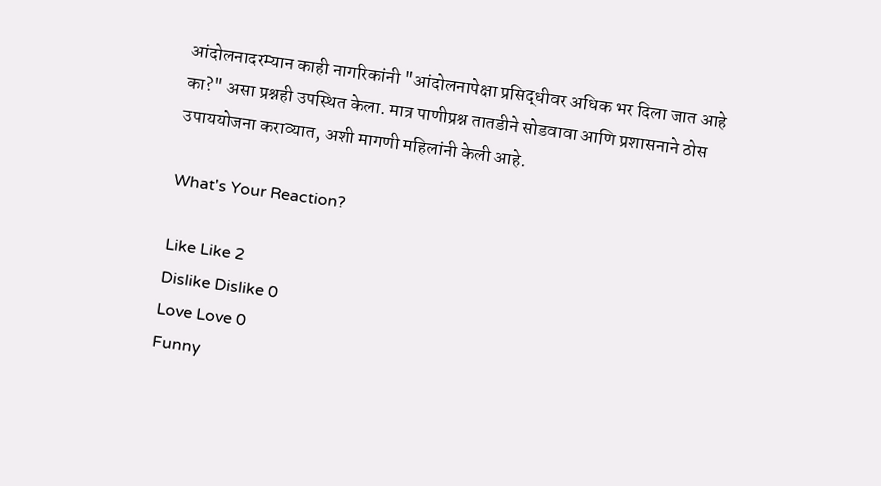आंदोलनादरम्यान काही नागरिकांनी "आंदोलनापेक्षा प्रसिद्धीवर अधिक भर दिला जात आहे का?" असा प्रश्नही उपस्थित केला. मात्र पाणीप्रश्न तातडीने सोडवावा आणि प्रशासनाने ठोस उपाययोजना कराव्यात, अशी मागणी महिलांनी केली आहे.

What's Your Reaction?

Like Like 2
Dislike Dislike 0
Love Love 0
Funny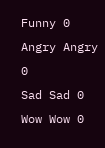Funny 0
Angry Angry 0
Sad Sad 0
Wow Wow 0